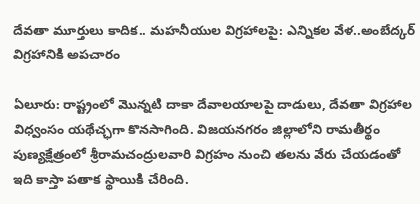దేవతా మూర్తులు కాదిక.. మహనీయుల విగ్రహాలపై: ఎన్నికల వేళ..అంబేద్కర్ విగ్రహానికి అపచారం

ఏలూరు: రాష్ట్రంలో మొన్నటి దాకా దేవాలయాలపై దాడులు, దేవతా విగ్రహాల విధ్వంసం యథేచ్ఛగా కొనసాగింది. విజయనగరం జిల్లాలోని రామతీర్థం పుణ్యక్షేత్రంలో శ్రీరామచంద్రులవారి విగ్రహం నుంచి తలను వేరు చేయడంతో ఇది కాస్తా పతాక స్థాయికి చేరింది.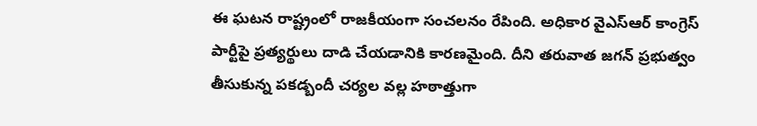ఈ ఘటన రాష్ట్రంలో రాజకీయంగా సంచలనం రేపింది. అధికార వైఎస్ఆర్ కాంగ్రెస్ పార్టీపై ప్రత్యర్థులు దాడి చేయడానికి కారణమైంది. దీని తరువాత జగన్ ప్రభుత్వం తీసుకున్న పకడ్బందీ చర్యల వల్ల హఠాత్తుగా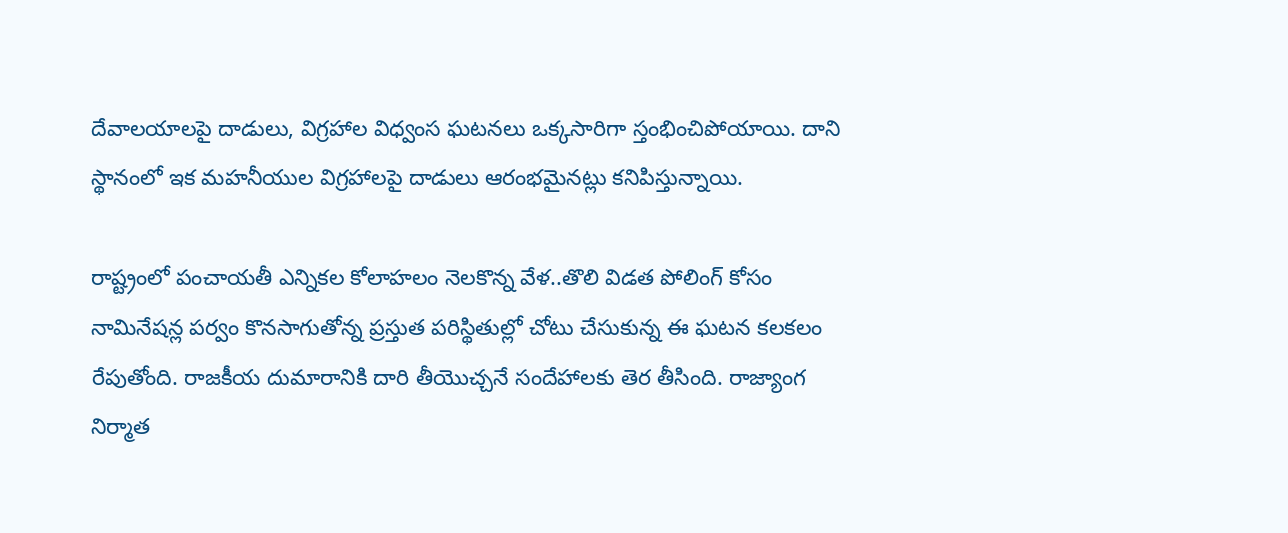దేవాలయాలపై దాడులు, విగ్రహాల విధ్వంస ఘటనలు ఒక్కసారిగా స్తంభించిపోయాయి. దాని స్థానంలో ఇక మహనీయుల విగ్రహాలపై దాడులు ఆరంభమైనట్లు కనిపిస్తున్నాయి.

రాష్ట్రంలో పంచాయతీ ఎన్నికల కోలాహలం నెలకొన్న వేళ..తొలి విడత పోలింగ్ కోసం నామినేషన్ల పర్వం కొనసాగుతోన్న ప్రస్తుత పరిస్థితుల్లో చోటు చేసుకున్న ఈ ఘటన కలకలం రేపుతోంది. రాజకీయ దుమారానికి దారి తీయొచ్చనే సందేహాలకు తెర తీసింది. రాజ్యాంగ నిర్మాత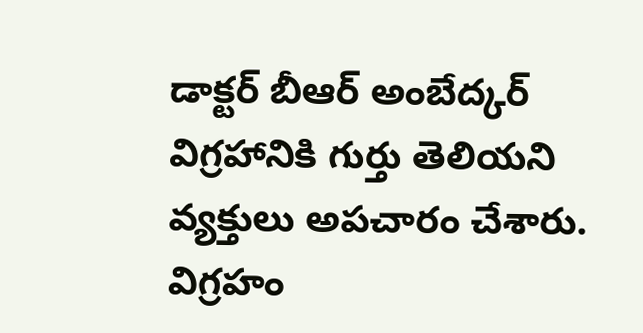డాక్టర్ బీఆర్ అంబేద్కర్ విగ్రహానికి గుర్తు తెలియని వ్యక్తులు అపచారం చేశారు. విగ్రహం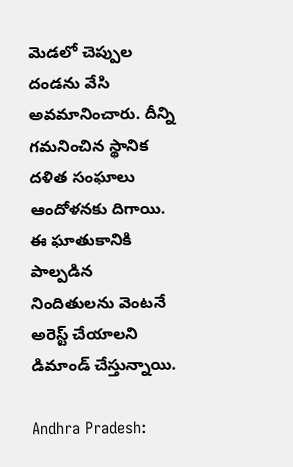మెడలో చెప్పుల దండను వేసి అవమానించారు. దీన్ని గమనించిన స్థానిక దళిత సంఘాలు ఆందోళనకు దిగాయి. ఈ ఘాతుకానికి పాల్పడిన నిందితులను వెంటనే అరెస్ట్ చేయాలని డిమాండ్ చేస్తున్నాయి.

Andhra Pradesh: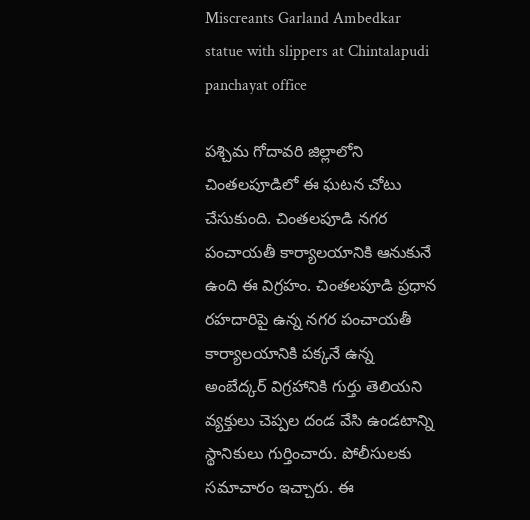Miscreants Garland Ambedkar statue with slippers at Chintalapudi panchayat office

పశ్చిమ గోదావరి జిల్లాలోని చింతలపూడిలో ఈ ఘటన చోటు చేసుకుంది. చింతలపూడి నగర పంచాయతీ కార్యాలయానికి ఆనుకునే ఉంది ఈ విగ్రహం. చింతలపూడి ప్రధాన రహదారిపై ఉన్న నగర పంచాయతీ కార్యాలయానికి పక్కనే ఉన్న అంబేద్కర్ విగ్రహానికి గుర్తు తెలియని వ్యక్తులు చెప్పల దండ వేసి ఉండటాన్ని స్థానికులు గుర్తించారు. పోలీసులకు సమాచారం ఇచ్చారు. ఈ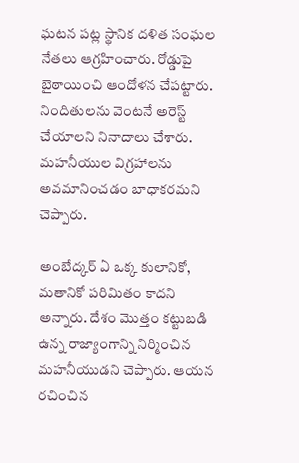ఘటన పట్ల స్థానిక దళిత సంఘల నేతలు ఆగ్రహించారు. రోడ్డుపై బైఠాయించి ఆందోళన చేపట్టారు. నిందితులను వెంటనే అరెస్ట్ చేయాలని నినాదాలు చేశారు. మహనీయుల విగ్రహాలను అవమానించడం బాధాకరమని చెప్పారు.

అంబేద్కర్‌ ఏ ఒక్క కులానికో, మతానికో పరిమితం కాదని అన్నారు. దేశం మొత్తం కట్టుబడి ఉన్న రాజ్యాంగాన్ని నిర్మించిన మహనీయుడని చెప్పారు. ఆయన రచించిన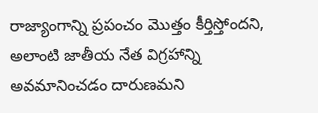రాజ్యాంగాన్ని ప్రపంచం మొత్తం కీర్తిస్తోందని, అలాంటి జాతీయ నేత విగ్రహాన్ని అవమానించడం దారుణమని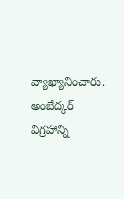వ్యాఖ్యానించారు. అంబేద్కర్ విగ్రహాన్ని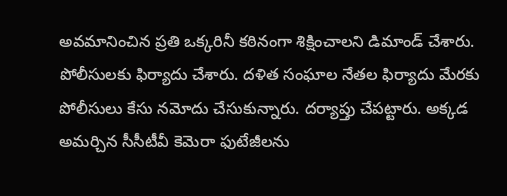అవమానించిన ప్రతి ఒక్కరినీ కఠినంగా శిక్షించాలని డిమాండ్‌ చేశారు. పోలీసులకు ఫిర్యాదు చేశారు. దళిత సంఘాల నేతల ఫిర్యాదు మేరకు పోలీసులు కేసు నమోదు చేసుకున్నారు. దర్యాప్తు చేపట్టారు. అక్కడ అమర్చిన సీసీటీవీ కెమెరా ఫుటేజీలను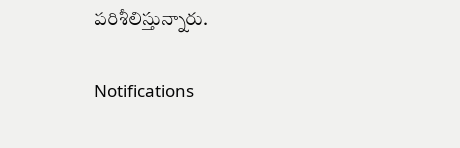పరిశీలిస్తున్నారు.

Notifications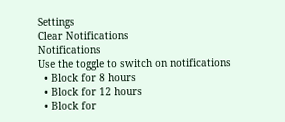Settings
Clear Notifications
Notifications
Use the toggle to switch on notifications
  • Block for 8 hours
  • Block for 12 hours
  • Block for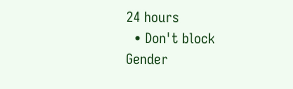24 hours
  • Don't block
Gender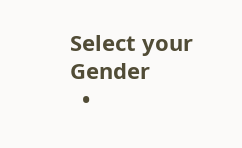Select your Gender
  •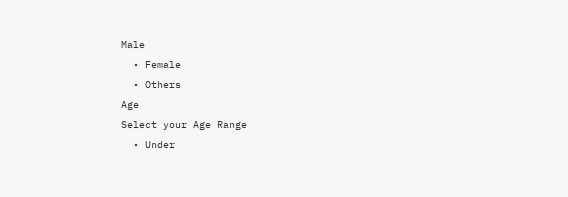Male
  • Female
  • Others
Age
Select your Age Range
  • Under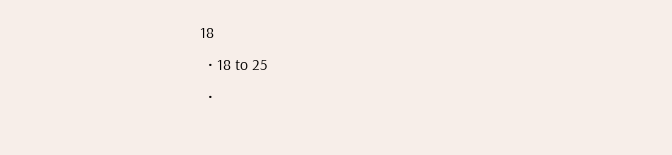18
  • 18 to 25
  •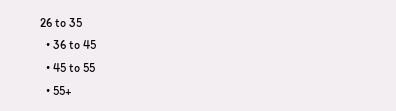26 to 35
  • 36 to 45
  • 45 to 55
  • 55+